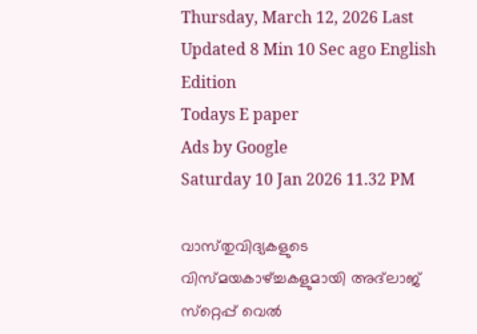Thursday, March 12, 2026 Last Updated 8 Min 10 Sec ago English Edition
Todays E paper
Ads by Google
Saturday 10 Jan 2026 11.32 PM

വാസ്‌തുവിദ്യകളുടെ വിസ്‌മയകാഴ്‌ച്ചകളുമായി അദ്‌ലാജ്‌ സ്‌റ്റെപ്പ്‌ വെല്‍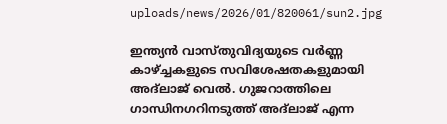uploads/news/2026/01/820061/sun2.jpg

ഇന്ത്യന്‍ വാസ്‌തുവിദ്യയുടെ വര്‍ണ്ണ കാഴ്‌ച്ചകളുടെ സവിശേഷതകളുമായി അദ്‌ലാജ്‌ വെല്‍. ഗുജറാത്തിലെ ഗാന്ധിനഗറിനടുത്ത്‌ അദ്‌ലാജ്‌ എന്ന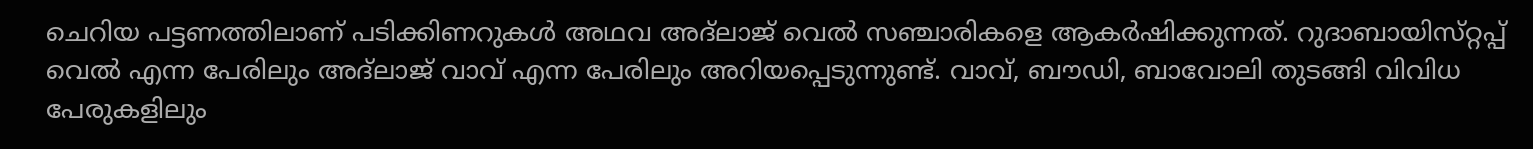ചെറിയ പട്ടണത്തിലാണ്‌ പടിക്കിണറുകള്‍ അഥവ അദ്‌ലാജ്‌ വെല്‍ സഞ്ചാരികളെ ആകര്‍ഷിക്കുന്നത്‌. റുദാബായിസ്‌റ്റപ്പ്‌ വെല്‍ എന്ന പേരിലും അദ്‌ലാജ്‌ വാവ്‌ എന്ന പേരിലും അറിയപ്പെടുന്നുണ്ട്‌. വാവ്‌, ബൗഡി, ബാവോലി തുടങ്ങി വിവിധ പേരുകളിലും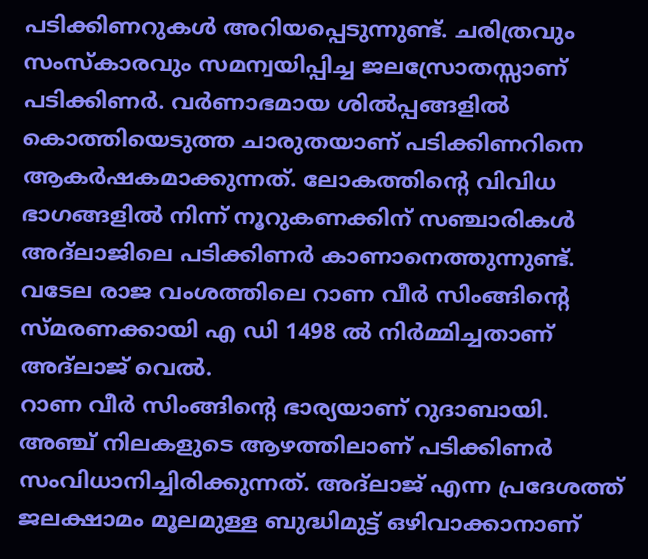പടിക്കിണറുകള്‍ അറിയപ്പെടുന്നുണ്ട്‌. ചരിത്രവും സംസ്‌കാരവും സമന്വയിപ്പിച്ച ജലസ്രോതസ്സാണ്‌ പടിക്കിണര്‍. വര്‍ണാഭമായ ശില്‍പ്പങ്ങളില്‍ കൊത്തിയെടുത്ത ചാരുതയാണ്‌ പടിക്കിണറിനെ ആകര്‍ഷകമാക്കുന്നത്‌. ലോകത്തിന്റെ വിവിധ ഭാഗങ്ങളില്‍ നിന്ന്‌ നൂറുകണക്കിന്‌ സഞ്ചാരികള്‍ അദ്‌ലാജിലെ പടിക്കിണര്‍ കാണാനെത്തുന്നുണ്ട്‌. വടേല രാജ വംശത്തിലെ റാണ വീര്‍ സിംങ്ങിന്റെ സ്‌മരണക്കായി എ ഡി 1498 ല്‍ നിര്‍മ്മിച്ചതാണ്‌ അദ്‌ലാജ്‌ വെല്‍.
റാണ വീര്‍ സിംങ്ങിന്റെ ഭാര്യയാണ്‌ റുദാബായി. അഞ്ച്‌ നിലകളുടെ ആഴത്തിലാണ്‌ പടിക്കിണര്‍ സംവിധാനിച്ചിരിക്കുന്നത്‌. അദ്‌ലാജ്‌ എന്ന പ്രദേശത്ത്‌ ജലക്ഷാമം മൂലമുള്ള ബുദ്ധിമുട്ട്‌ ഒഴിവാക്കാനാണ്‌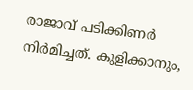രാജാവ്‌ പടിക്കിണര്‍ നിര്‍മിച്ചത്‌. കുളിക്കാനും,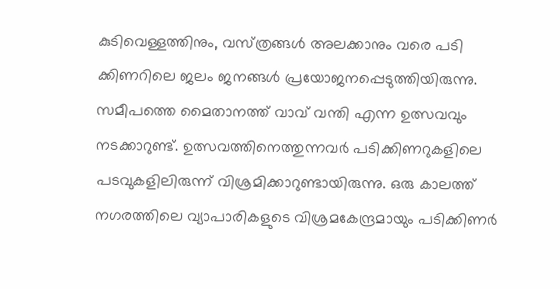കുടിവെള്ളത്തിനും, വസ്‌ത്രങ്ങള്‍ അലക്കാനും വരെ പടി ക്കിണറിലെ ജലം ജനങ്ങള്‍ പ്രയോജനപ്പെടുത്തിയിരുന്നു. സമീപത്തെ മൈതാനത്ത്‌ വാവ്‌ വന്തി എന്ന ഉത്സവവും നടക്കാറുണ്ട്‌. ഉത്സവത്തിനെത്തുന്നവര്‍ പടിക്കിണറുകളിലെ പടവുകളിലിരുന്ന്‌ വിശ്രമിക്കാറുണ്ടായിരുന്നു. ഒരു കാലത്ത്‌ നഗരത്തിലെ വ്യാപാരികളുടെ വിശ്രമകേന്ദ്രമായും പടിക്കിണര്‍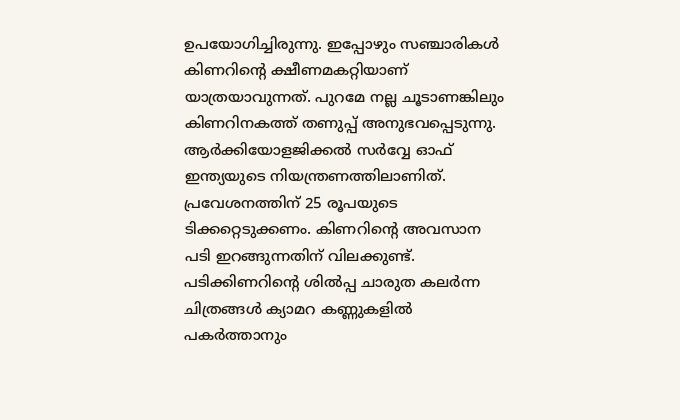ഉപയോഗിച്ചിരുന്നു. ഇപ്പോഴും സഞ്ചാരികള്‍ കിണറിന്റെ ക്ഷീണമകറ്റിയാണ്‌ യാത്രയാവുന്നത്‌. പുറമേ നല്ല ചൂടാണങ്കിലും കിണറിനകത്ത്‌ തണുപ്പ്‌ അനുഭവപ്പെടുന്നു. ആര്‍ക്കിയോളജിക്കല്‍ സര്‍വ്വേ ഓഫ്‌ ഇന്ത്യയുടെ നിയന്ത്രണത്തിലാണിത്‌. പ്രവേശനത്തിന്‌ 25 രൂപയുടെ ടിക്കറ്റെടുക്കണം. കിണറിന്റെ അവസാന പടി ഇറങ്ങുന്നതിന്‌ വിലക്കുണ്ട്‌. പടിക്കിണറിന്റെ ശില്‍പ്പ ചാരുത കലര്‍ന്ന ചിത്രങ്ങള്‍ ക്യാമറ കണ്ണുകളില്‍ പകര്‍ത്താനും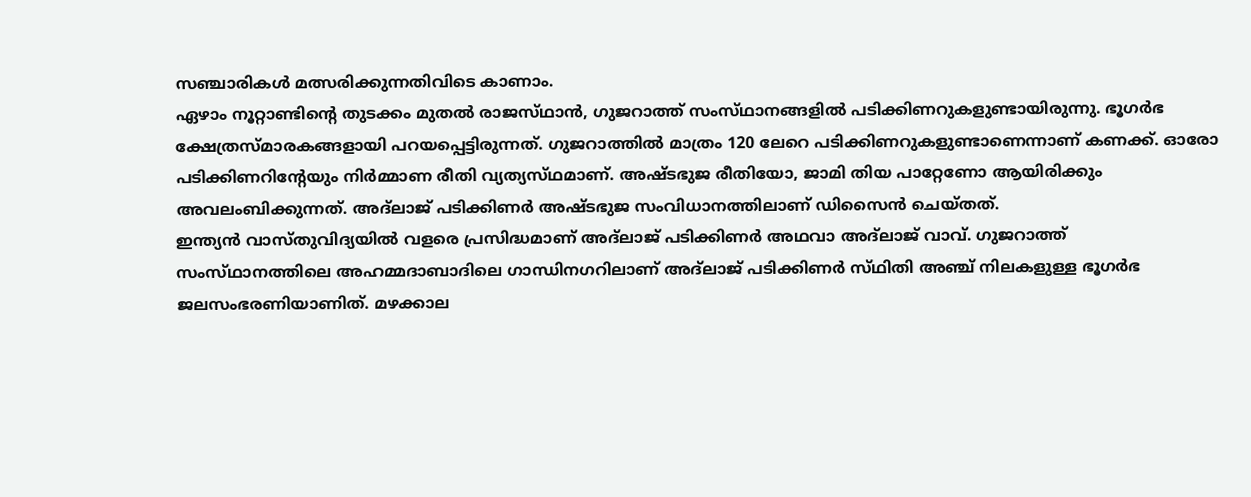സഞ്ചാരികള്‍ മത്സരിക്കുന്നതിവിടെ കാണാം.
ഏഴാം നൂറ്റാണ്ടിന്റെ തുടക്കം മുതല്‍ രാജസ്‌ഥാന്‍, ഗുജറാത്ത്‌ സംസ്‌ഥാനങ്ങളില്‍ പടിക്കിണറുകളുണ്ടായിരുന്നു. ഭൂഗര്‍ഭ ക്ഷേത്രസ്‌മാരകങ്ങളായി പറയപ്പെട്ടിരുന്നത്‌. ഗുജറാത്തില്‍ മാത്രം 120 ലേറെ പടിക്കിണറുകളുണ്ടാണെന്നാണ്‌ കണക്ക്‌. ഓരോ പടിക്കിണറിന്റേയും നിര്‍മ്മാണ രീതി വ്യത്യസ്‌ഥമാണ്‌. അഷ്‌ടഭുജ രീതിയോ, ജാമി തിയ പാറ്റേണോ ആയിരിക്കും അവലംബിക്കുന്നത്‌. അദ്‌ലാജ്‌ പടിക്കിണര്‍ അഷ്‌ടഭുജ സംവിധാനത്തിലാണ്‌ ഡിസൈന്‍ ചെയ്‌തത്‌.
ഇന്ത്യന്‍ വാസ്‌തുവിദ്യയില്‍ വളരെ പ്രസിദ്ധമാണ്‌ അദ്‌ലാജ്‌ പടിക്കിണര്‍ അഥവാ അദ്‌ലാജ്‌ വാവ്‌. ഗുജറാത്ത്‌ സംസ്‌ഥാനത്തിലെ അഹമ്മദാബാദിലെ ഗാന്ധിനഗറിലാണ്‌ അദ്‌ലാജ്‌ പടിക്കിണര്‍ സ്‌ഥിതി അഞ്ച്‌ നിലകളുള്ള ഭൂഗര്‍ഭ ജലസംഭരണിയാണിത്‌. മഴക്കാല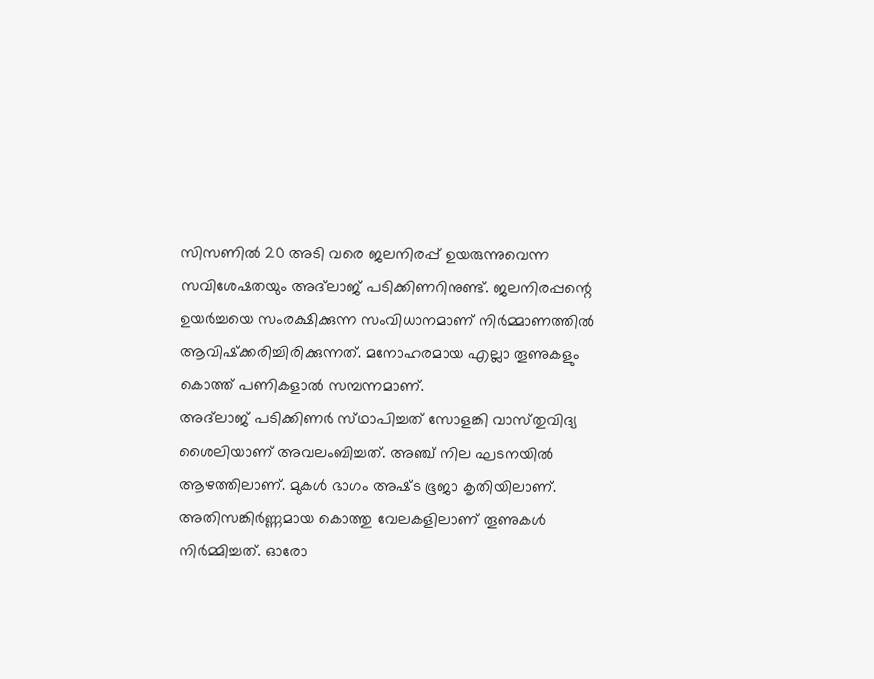സിസണില്‍ 20 അടി വരെ ജലനിരപ്പ്‌ ഉയരുന്നുവെന്ന സവിശേഷതയും അദ്‌ലാജ്‌ പടിക്കിണറിനുണ്ട്‌. ജലനിരപ്പന്റെ ഉയര്‍ച്ചയെ സംരക്ഷിക്കുന്ന സംവിധാനമാണ്‌ നിര്‍മ്മാണത്തില്‍ ആവിഷ്‌ക്കരിച്ചിരിക്കുന്നത്‌. മനോഹരമായ എല്ലാ തൂണുകളും കൊത്ത്‌ പണികളാല്‍ സമ്പന്നമാണ്‌.
അദ്‌ലാജ്‌ പടിക്കിണര്‍ സ്‌ഥാപിച്ചത്‌ സോളങ്കി വാസ്‌തുവിദ്യ ശൈലിയാണ്‌ അവലംബിച്ചത്‌. അഞ്ച്‌ നില ഘടനയില്‍ ആഴത്തിലാണ്‌. മുകള്‍ ഭാഗം അഷ്‌ട ഭൂജാ കൃതിയിലാണ്‌. അതിസങ്കിര്‍ണ്ണമായ കൊത്തു വേലകളിലാണ്‌ തൂണുകള്‍ നിര്‍മ്മിച്ചത്‌. ഓരോ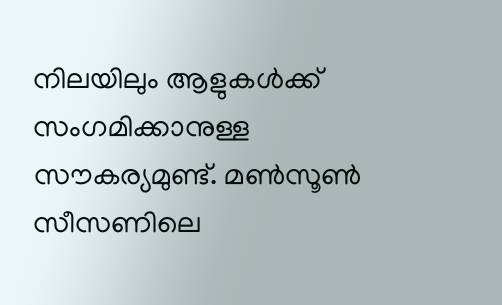നിലയിലും ആളുകള്‍ക്ക്‌ സംഗമിക്കാനുള്ള സൗകര്യമുണ്ട്‌. മണ്‍സൂണ്‍ സീസണിലെ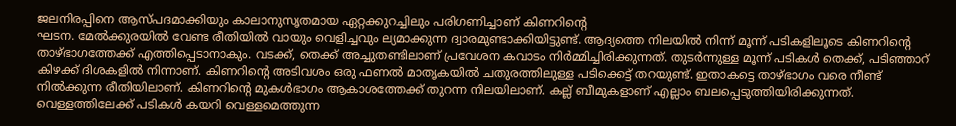ജലനിരപ്പിനെ ആസ്‌പദമാക്കിയും കാലാനുസൃതമായ ഏറ്റക്കുറച്ചിലും പരിഗണിച്ചാണ്‌ കിണറിന്റെ
ഘടന. മേല്‍ക്കുരയില്‍ വേണ്ട രീതിയില്‍ വായും വെളിച്ചവും ല്യമാക്കുന്ന ദ്വാരമുണ്ടാക്കിയിട്ടുണ്ട്‌. ആദ്യത്തെ നിലയില്‍ നിന്ന്‌ മൂന്ന്‌ പടികളിലൂടെ കിണറിന്റെ താഴ്‌ഭാഗത്തേക്ക്‌ എത്തിപ്പെടാനാകും. വടക്ക്‌, തെക്ക്‌ അച്ചുതണ്ടിലാണ്‌ പ്രവേശന കവാടം നിര്‍മ്മിച്ചിരിക്കുന്നത്‌. തുടര്‍ന്നുള്ള മൂന്ന്‌ പടികള്‍ തെക്ക്‌, പടിഞ്ഞാറ്‌ കിഴക്ക്‌ ദിശകളില്‍ നിന്നാണ്‌. കിണറിന്റെ അടിവശം ഒരു ഫണല്‍ മാതൃകയില്‍ ചതുരത്തിലുള്ള പടിക്കെട്ട്‌ തറയുണ്ട്‌. ഇതാകട്ടെ താഴ്‌ഭാഗം വരെ നീണ്ട്‌ നില്‍ക്കുന്ന രീതിയിലാണ്‌. കിണറിന്റെ മുകള്‍ഭാഗം ആകാശത്തേക്ക്‌ തുറന്ന നിലയിലാണ്‌. കല്ല്‌ ബീമുകളാണ്‌ എല്ലാം ബലപ്പെടുത്തിയിരിക്കുന്നത്‌. വെള്ളത്തിലേക്ക്‌ പടികള്‍ കയറി വെള്ളമെത്തുന്ന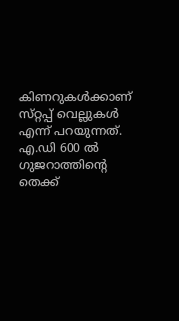കിണറുകള്‍ക്കാണ്‌ സ്‌റ്റപ്പ്‌ വെല്ലുകള്‍ എന്ന്‌ പറയുന്നത്‌. എ.ഡി 600 ല്‍ ഗുജറാത്തിന്റെ തെക്ക്‌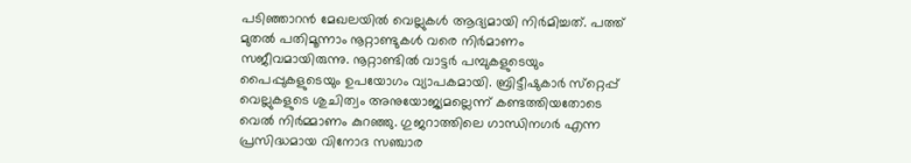പടിഞ്ഞാറന്‍ മേഖലയില്‍ വെല്ലുകള്‍ ആദ്യമായി നിര്‍മിച്ചത്‌. പത്ത്‌ മുതല്‍ പതിമൂന്നാം നൂറ്റാണ്ടുകള്‍ വരെ നിര്‍മാണം സജീവമായിരുന്നു. നൂറ്റാണ്ടില്‍ വാട്ടര്‍ പമ്പുകളുടെയും പൈപ്പുകളുടെയും ഉപയോഗം വ്യാപകമായി. ബ്രിട്ടീഷുകാര്‍ സ്‌റ്റെപ്പ്‌ വെല്ലുകളുടെ ശുചിത്വം അനുയോജ്യമല്ലെന്ന്‌ കണ്ടത്തിയതോടെ വെല്‍ നിര്‍മ്മാണം കുറഞ്ഞു. ഗുജറാത്തിലെ ഗാന്ധിനഗര്‍ എന്ന പ്രസിദ്ധമായ വിനോദ സഞ്ചാര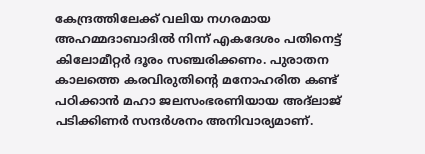കേന്ദ്രത്തിലേക്ക്‌ വലിയ നഗരമായ അഹമ്മദാബാദില്‍ നിന്ന്‌ എകദേശം പതിനെട്ട്‌ കിലോമീറ്റര്‍ ദൂരം സഞ്ചരിക്കണം. പുരാതന കാലത്തെ കരവിരുതിന്റെ മനോഹരിത കണ്ട്‌ പഠിക്കാന്‍ മഹാ ജലസംഭരണിയായ അദ്‌ലാജ്‌ പടിക്കിണര്‍ സന്ദര്‍ശനം അനിവാര്യമാണ്‌.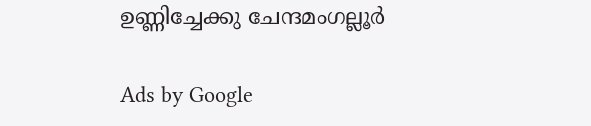ഉണ്ണിച്ചേക്കു ചേന്ദമംഗല്ലൂര്‍

Ads by Google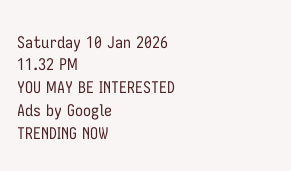Saturday 10 Jan 2026 11.32 PM
YOU MAY BE INTERESTED
Ads by Google
TRENDING NOW